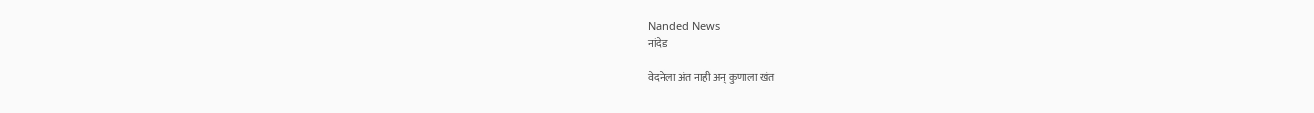Nanded News
नांदेड

वेदनेला अंत नाही अन् कुणाला खंत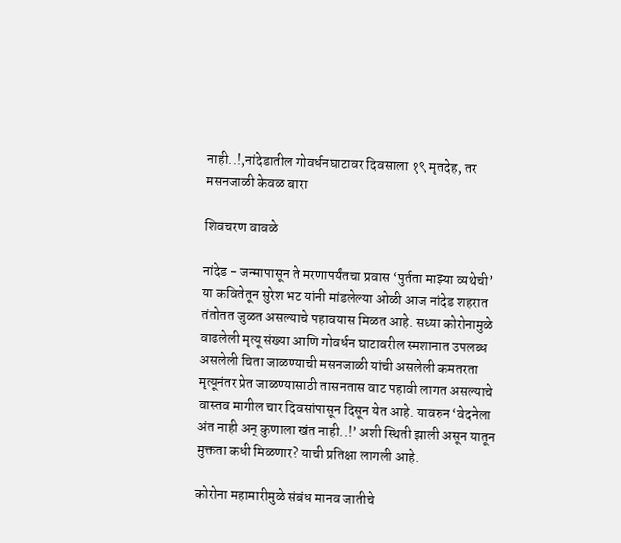नाही..!,नांदेडातील गोवर्धनघाटावर दिवसाला १९ मृतदेह, तर मसनजाळी केवळ बारा

शिवचरण वावळे

नांदेड - जन्मापासून ते मरणापर्यंतचा प्रवास ‘पुर्तता माझ्या व्यथेची’ या कवितेतून सुरेश भट यांनी मांडलेल्या ओळी आज नांदेड शहरात तंतोतत जुळत असल्याचे पहावयास मिळत आहे. सध्या कोरोनामुळे वाढलेली मृत्यू संख्या आणि गोवर्धन घाटावरील स्मशानात उपलब्ध असलेली चिता जाळण्याची मसनजाळी यांची असलेली कमतरता मृत्यूनंतर प्रेत जाळण्यासाठी तासनतास वाट पहावी लागत असल्याचे वास्तव मागील चार दिवसांपासून दिसून येत आहे. यावरुन ‘वेदनेला अंत नाही अन् कुणाला खंत नाही..!’ अशी स्थिती झाली असून यातून मुक्तता कधी मिळणार? याची प्रतिक्षा लागली आहे.

कोरोना महामारीमुळे संबंध मानव जातीचे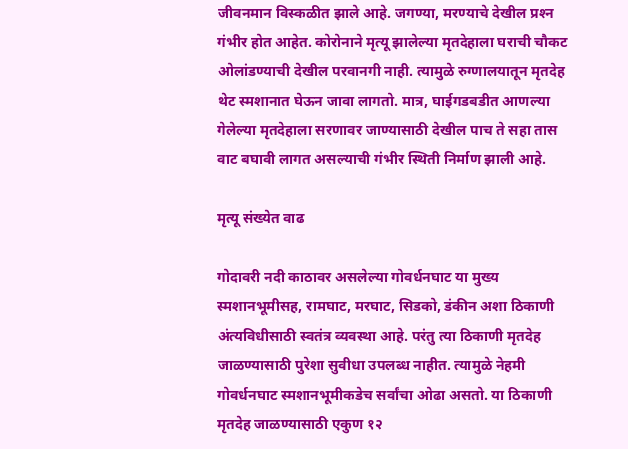जीवनमान विस्कळीत झाले आहे. जगण्या, मरण्याचे देखील प्रश्‍न गंभीर होत आहेत. कोरोनाने मृत्यू झालेल्या मृतदेहाला घराची चौकट ओलांडण्याची देखील परवानगी नाही. त्यामुळे रुग्णालयातून मृतदेह थेट स्मशानात घेऊन जावा लागतो. मात्र, घाईगडबडीत आणल्या गेलेल्या मृतदेहाला सरणावर जाण्यासाठी देखील पाच ते सहा तास वाट बघावी लागत असल्याची गंभीर स्थिती निर्माण झाली आहे.

मृत्यू संख्येत वाढ

गोदावरी नदी काठावर असलेल्या गोवर्धनघाट या मुख्य स्मशानभूमीसह, रामघाट, मरघाट, सिडको, डंकीन अशा ठिकाणी अंत्यविधीसाठी स्वतंत्र व्यवस्था आहे. परंतु त्या ठिकाणी मृतदेह जाळण्यासाठी पुरेशा सुवीधा उपलब्ध नाहीत. त्यामुळे नेहमी गोवर्धनघाट स्मशानभूमीकडेच सर्वांचा ओढा असतो. या ठिकाणी मृतदेह जाळण्यासाठी एकुण १२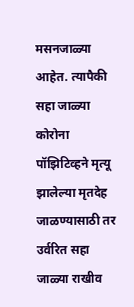मसनजाळ्या आहेत. त्यापैकी सहा जाळ्या कोरोना पॉझिटिव्हने मृत्यू झालेल्या मृतदेह जाळण्यासाठी तर उर्वरित सहा जाळ्या राखीव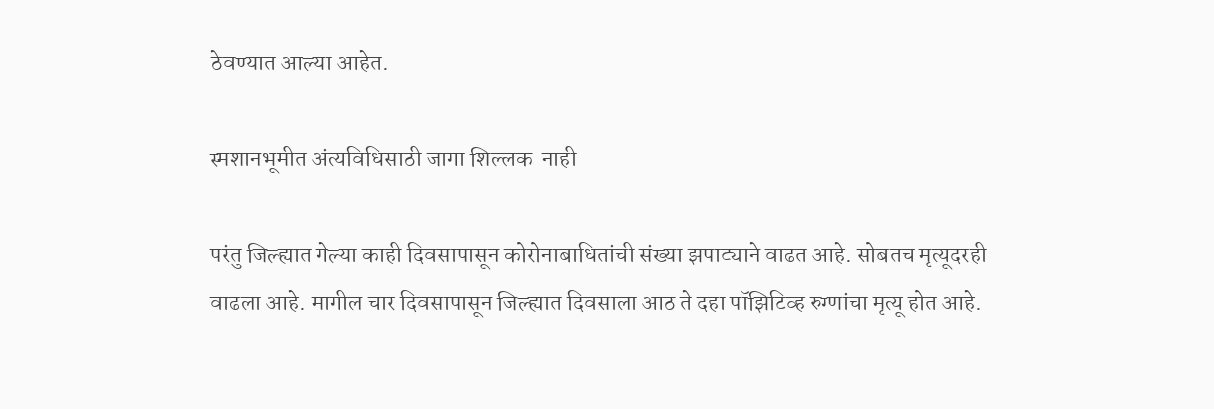ठेवण्यात आल्या आहेत.

स्मशानभूमीत अंत्यविधिसाठी जागा शिल्लक  नाही

परंतु जिल्ह्यात गेल्या काही दिवसापासून कोरोनाबाधितांची संख्या झपाट्याने वाढत आहे. सोबतच मृत्यूदरही वाढला आहे. मागील चार दिवसापासून जिल्ह्यात दिवसाला आठ ते दहा पॉझिटिव्ह रुग्णांचा मृत्यू होत आहे.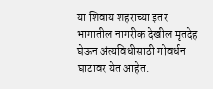या शिवाय शहराच्या इतर भागातील नागरीक देखील मृतदेह घेऊन अंत्यविधीसाठी गोवर्धन घाटावर येत आहेत.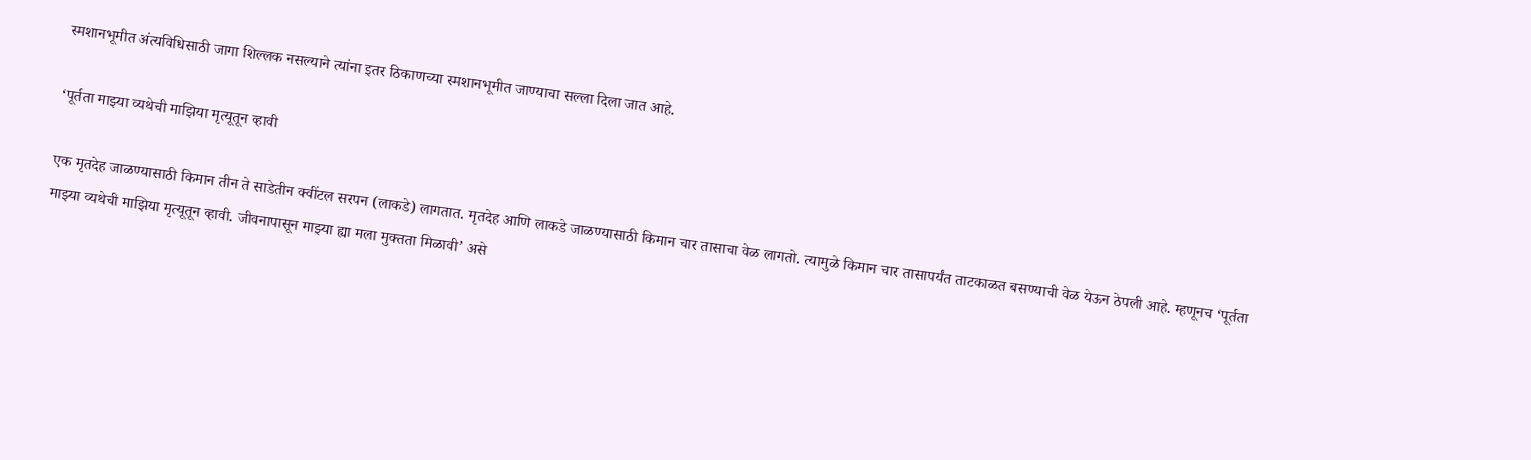स्मशानभूमीत अंत्यविधिसाठी जागा शिल्लक नसल्याने त्यांना इतर ठिकाणच्या स्मशानभूमीत जाण्याचा सल्ला दिला जात आहे.

‘पूर्तता माझ्या व्यथेची माझिया मृत्यूतून व्हावी

एक मृतदेह जाळण्यासाठी किमान तीन ते साडेतीन क्वींटल सरपन (लाकडे) लागतात. मृतदेह आणि लाकडे जाळण्यासाठी किमान चार तासाचा वेळ लागतो. त्यामुळे किमान चार तासापर्यंत ताटकाळत बसण्याची वेळ येऊन ठेपली आहे. म्हणूनच ‘पूर्तता माझ्या व्यथेची माझिया मृत्यूतून व्हावी. जीवनापासून माझ्या ह्या मला मुक्तता मिळावी’ असे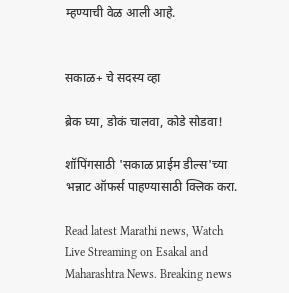म्हण्याची वेळ आली आहे.


सकाळ+ चे सदस्य व्हा

ब्रेक घ्या, डोकं चालवा, कोडे सोडवा!

शॉपिंगसाठी 'सकाळ प्राईम डील्स'च्या भन्नाट ऑफर्स पाहण्यासाठी क्लिक करा.

Read latest Marathi news, Watch Live Streaming on Esakal and Maharashtra News. Breaking news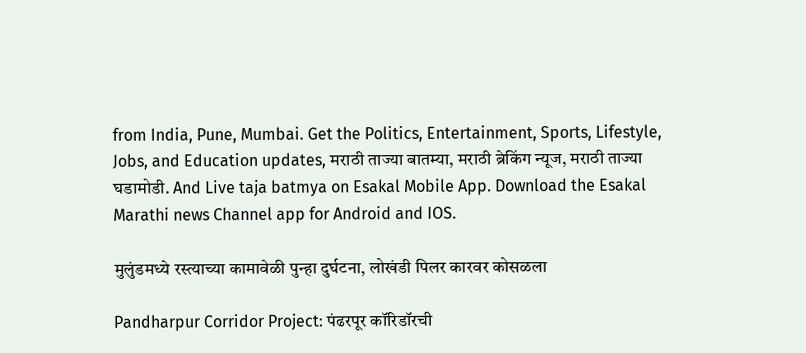from India, Pune, Mumbai. Get the Politics, Entertainment, Sports, Lifestyle, Jobs, and Education updates, मराठी ताज्या बातम्या, मराठी ब्रेकिंग न्यूज, मराठी ताज्या घडामोडी. And Live taja batmya on Esakal Mobile App. Download the Esakal Marathi news Channel app for Android and IOS.

मुलुंडमध्ये रस्त्याच्या कामावेळी पुन्हा दुर्घटना, लोखंडी पिलर कारवर कोसळला

Pandharpur Corridor Project: पंढरपूर कॉरिडॉरची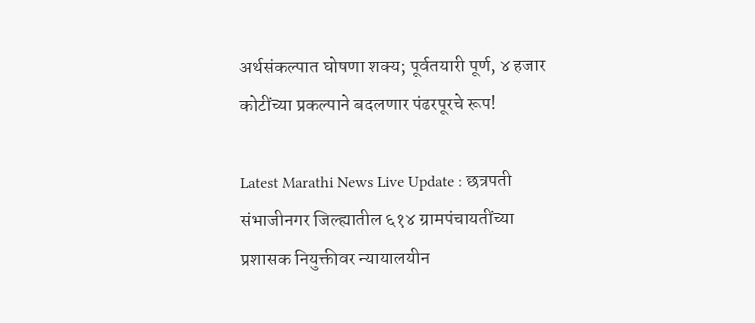अर्थसंकल्पात घोषणा शक्य; पूर्वतयारी पूर्ण, ४ हजार कोटींच्या प्रकल्पाने बदलणार पंढरपूरचे रूप!

Latest Marathi News Live Update : छत्रपती संभाजीनगर जिल्ह्यातील ६१४ ग्रामपंचायतींच्या प्रशासक नियुक्तीवर न्यायालयीन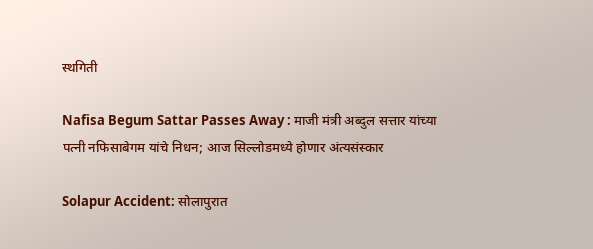स्थगिती

Nafisa Begum Sattar Passes Away : माजी मंत्री अब्दुल सत्तार यांच्या पत्नी नफिसाबेगम यांचे निधन; आज सिल्लोडमध्ये होणार अंत्यसंस्कार

Solapur Accident: सोलापुरात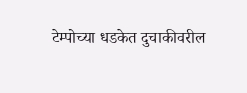टेम्पोच्या धडकेत दुचाकीवरील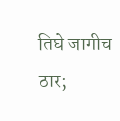तिघे जागीच ठार;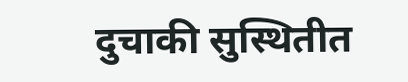दुचाकी सुस्थितीत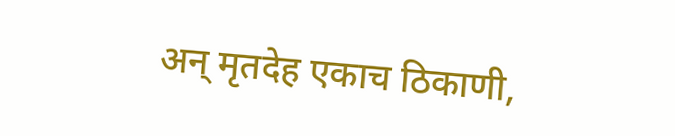अन्‌ मृतदेह एकाच ठिकाणी,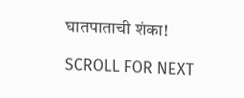घातपाताची शंका!

SCROLL FOR NEXT